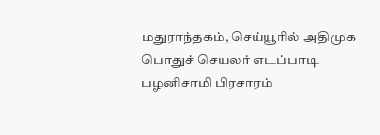மதுராந்தகம், செய்யூரில் அதிமுக
பொதுச் செயலர் எடப்பாடி பழனிசாமி பிரசாரம்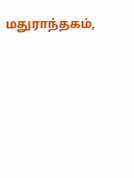மதுராந்தகம்,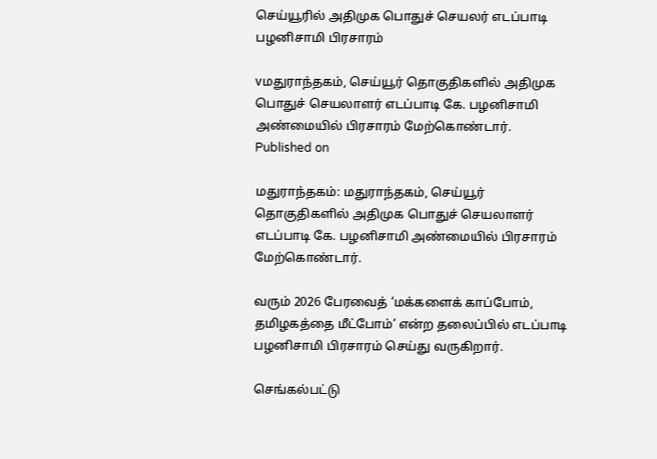செய்யூரில் அதிமுக பொதுச் செயலர் எடப்பாடி பழனிசாமி பிரசாரம்

vமதுராந்தகம், செய்யூர் தொகுதிகளில் அதிமுக பொதுச் செயலாளர் எடப்பாடி கே. பழனிசாமி அண்மையில் பிரசாரம் மேற்கொண்டார்.
Published on

மதுராந்தகம்: மதுராந்தகம், செய்யூர் தொகுதிகளில் அதிமுக பொதுச் செயலாளர் எடப்பாடி கே. பழனிசாமி அண்மையில் பிரசாரம் மேற்கொண்டார்.

வரும் 2026 பேரவைத் ‘மக்களைக் காப்போம், தமிழகத்தை மீட்போம்’ என்ற தலைப்பில் எடப்பாடி பழனிசாமி பிரசாரம் செய்து வருகிறார்.

செங்கல்பட்டு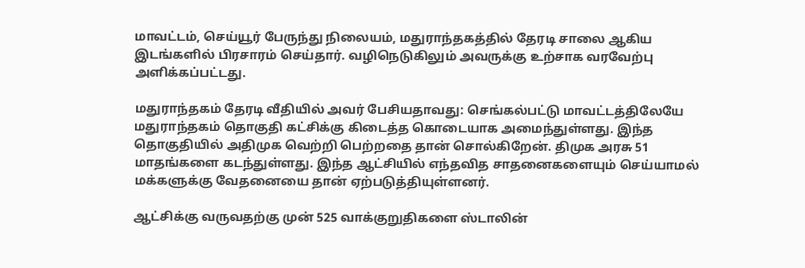மாவட்டம், செய்யூர் பேருந்து நிலையம், மதுராந்தகத்தில் தேரடி சாலை ஆகிய இடங்களில் பிரசாரம் செய்தார். வழிநெடுகிலும் அவருக்கு உற்சாக வரவேற்பு அளிக்கப்பட்டது.

மதுராந்தகம் தேரடி வீதியில் அவர் பேசியதாவது: செங்கல்பட்டு மாவட்டத்திலேயே மதுராந்தகம் தொகுதி கட்சிக்கு கிடைத்த கொடையாக அமைந்துள்ளது. இந்த தொகுதியில் அதிமுக வெற்றி பெற்றதை தான் சொல்கிறேன். திமுக அரசு 51 மாதங்களை கடந்துள்ளது. இந்த ஆட்சியில் எந்தவித சாதனைகளையும் செய்யாமல் மக்களுக்கு வேதனையை தான் ஏற்படுத்தியுள்ளனர்.

ஆட்சிக்கு வருவதற்கு முன் 525 வாக்குறுதிகளை ஸ்டாலின்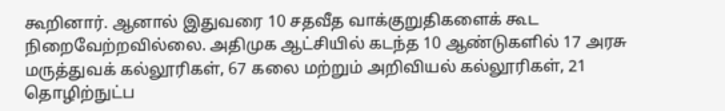கூறினார். ஆனால் இதுவரை 10 சதவீத வாக்குறுதிகளைக் கூட நிறைவேற்றவில்லை. அதிமுக ஆட்சியில் கடந்த 10 ஆண்டுகளில் 17 அரசு மருத்துவக் கல்லூரிகள், 67 கலை மற்றும் அறிவியல் கல்லூரிகள், 21 தொழிற்நுட்ப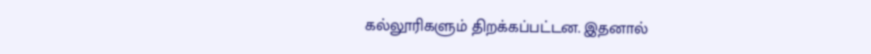கல்லூரிகளும் திறக்கப்பட்டன. இதனால்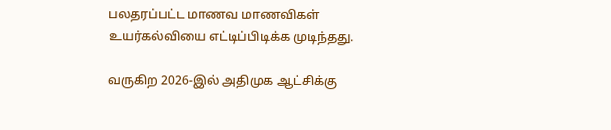பலதரப்பட்ட மாணவ மாணவிகள் உயர்கல்வியை எட்டிப்பிடிக்க முடிந்தது.

வருகிற 2026-இல் அதிமுக ஆட்சிக்கு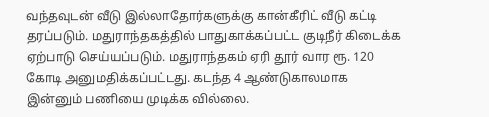வந்தவுடன் வீடு இல்லாதோர்களுக்கு கான்கீரிட் வீடு கட்டி தரப்படும். மதுராந்தகத்தில் பாதுகாக்கப்பட்ட குடிநீர் கிடைக்க ஏற்பாடு செய்யப்படும். மதுராந்தகம் ஏரி தூர் வார ரூ. 120 கோடி அனுமதிக்கப்பட்டது. கடந்த 4 ஆண்டுகாலமாக இன்னும் பணியை முடிக்க வில்லை.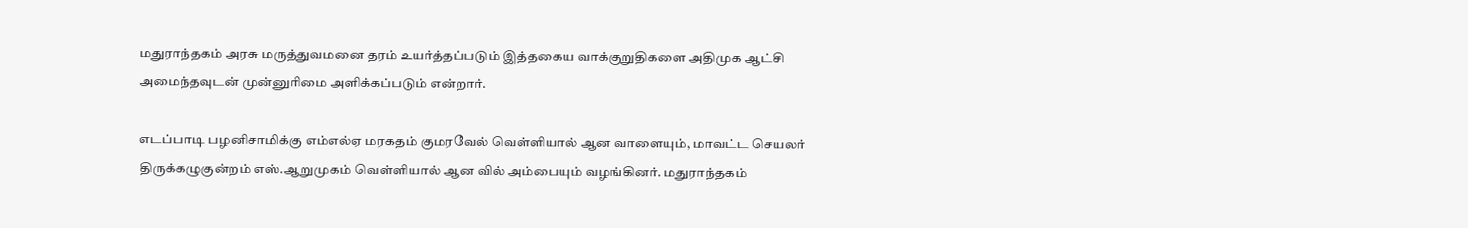மதுராந்தகம் அரசு மருத்துவமனை தரம் உயர்த்தப்படும் இத்தகைய வாக்குறுதிகளை அதிமுக ஆட்சி அமைந்தவுடன் முன்னுரிமை அளிக்கப்படும் என்றார்.

எடப்பாடி பழனிசாமிக்கு எம்எல்ஏ மரகதம் குமரவேல் வெள்ளியால் ஆன வாளையும், மாவட்ட செயலர் திருக்கழுகுன்றம் எஸ்.ஆறுமுகம் வெள்ளியால் ஆன வில் அம்பையும் வழங்கினர். மதுராந்தகம்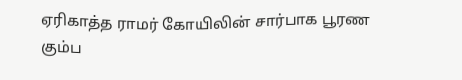ஏரிகாத்த ராமர் கோயிலின் சார்பாக பூரண கும்ப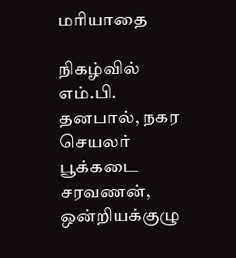மரியாதை

நிகழ்வில் எம்.பி. தனபால், நகர செயலர் பூக்கடை சரவணன், ஒன்றியக்குழு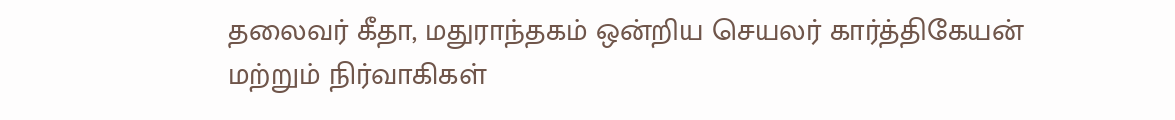தலைவர் கீதா, மதுராந்தகம் ஒன்றிய செயலர் கார்த்திகேயன் மற்றும் நிர்வாகிகள்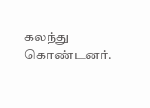கலந்து கொண்டனர்.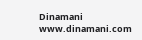Dinamani
www.dinamani.com